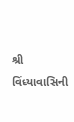શ્રી વિંધ્યાવાસિની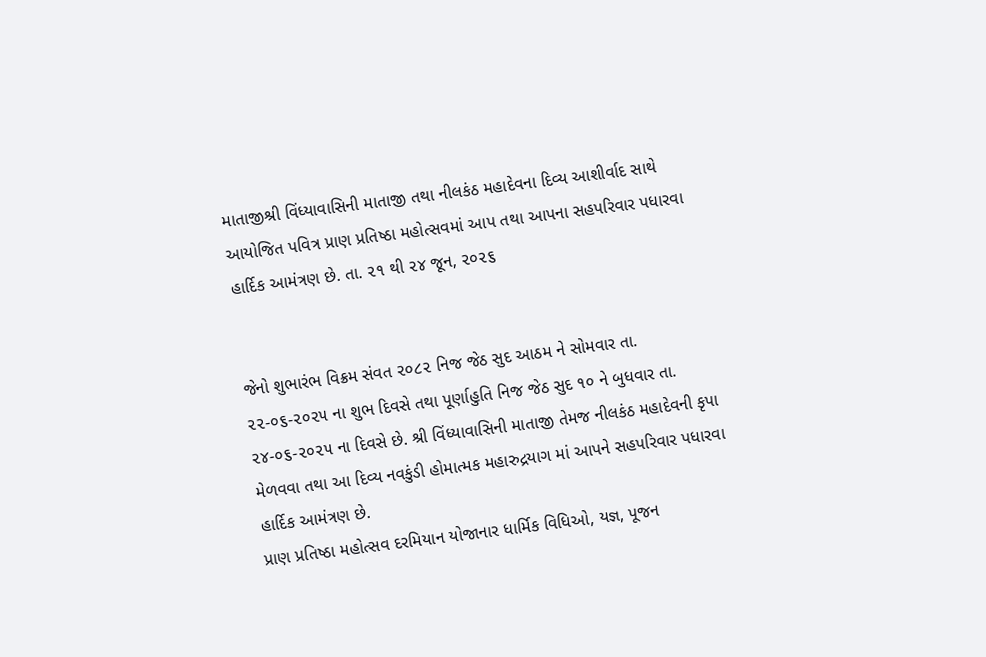માતાજીશ્રી વિંધ્યાવાસિની માતાજી તથા નીલકંઠ મહાદેવના દિવ્ય આશીર્વાદ સાથે આયોજિત પવિત્ર પ્રાણ પ્રતિષ્ઠા મહોત્સવમાં આપ તથા આપના સહપરિવાર પધારવા હાર્દિક આમંત્રણ છે. તા. ૨૧ થી ૨૪ જૂન, ૨૦૨૬


જેનો શુભારંભ વિક્રમ સંવત ૨૦૮૨ નિજ જેઠ સુદ આઠમ ને સોમવાર તા. ૨૨-૦૬-૨૦૨૫ ના શુભ દિવસે તથા પૂર્ણાહુતિ નિજ જેઠ સુદ ૧૦ ને બુધવાર તા. ૨૪-૦૬-૨૦૨૫ ના દિવસે છે. શ્રી વિંધ્યાવાસિની માતાજી તેમજ નીલકંઠ મહાદેવની કૃપા મેળવવા તથા આ દિવ્ય નવકુંડી હોમાત્મક મહારુદ્રયાગ માં આપને સહપરિવાર પધારવા હાર્દિક આમંત્રણ છે.
પ્રાણ પ્રતિષ્ઠા મહોત્સવ દરમિયાન યોજાનાર ધાર્મિક વિધિઓ, યજ્ઞ, પૂજન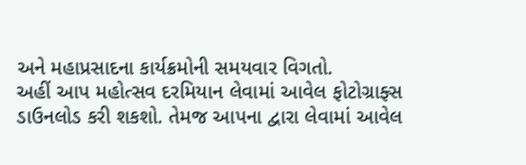અને મહાપ્રસાદના કાર્યક્રમોની સમયવાર વિગતો.
અહીં આપ મહોત્સવ દરમિયાન લેવામાં આવેલ ફોટોગ્રાફ્સ ડાઉનલોડ કરી શકશો. તેમજ આપના દ્વારા લેવામાં આવેલ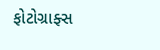ફોટોગ્રાફ્સ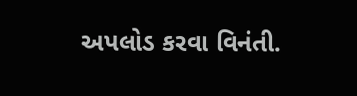અપલોડ કરવા વિનંતી.